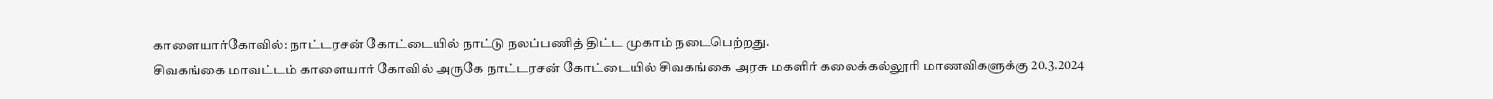காளையார்கோவில்: நாட்டரசன் கோட்டையில் நாட்டு நலப்பணித் திட்ட முகாம் நடைபெற்றது.
சிவகங்கை மாவட்டம் காளையார் கோவில் அருகே நாட்டரசன் கோட்டையில் சிவகங்கை அரசு மகளிர் கலைக்கல்லூரி மாணவிகளுக்கு 20.3.2024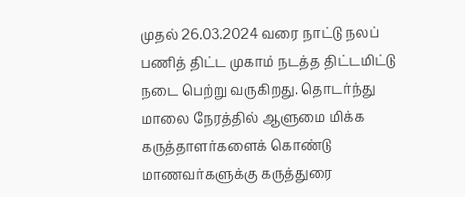முதல் 26.03.2024 வரை நாட்டு நலப் பணித் திட்ட முகாம் நடத்த திட்டமிட்டு நடை பெற்று வருகிறது. தொடர்ந்து மாலை நேரத்தில் ஆளுமை மிக்க கருத்தாளர்களைக் கொண்டு மாணவர்களுக்கு கருத்துரை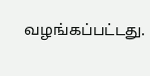வழங்கப்பட்டது.